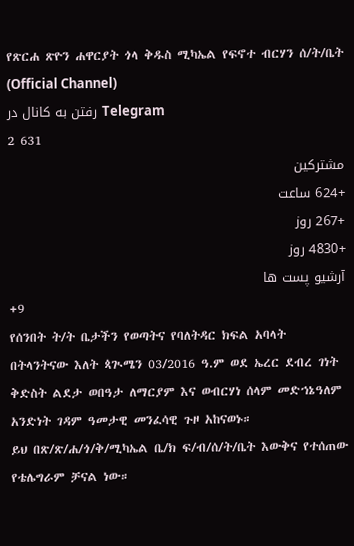የጽርሐ ጽዮን ሐዋርያት ጎላ ቅዱስ ሚካኤል የፍኖተ ብርሃን ሰ/ት/ቤት (Official Channel)
رفتن به کانال در Telegram
2 631
مشترکین
+624 ساعت
+267 روز
+4830 روز
آرشیو پست ها
+9
የሰንበት ት/ት ቤታችን የወጣትና የባለትዳር ክፍል አባላት በትላንትናው እለት ጳጒሜን 03/2016 ዓ.ም ወደ ኤረር ደብረ ገነት ቅድስት ልደታ ወበዓታ ለማርያም እና ወብርሃነ ሰላም መድኀኔዓለም አንድነት ገዳም ዓመታዊ መንፈሳዊ ጉዞ አከናወኑ።
ይህ በጽ/ጽ/ሐ/ጎ/ቅ/ሚካኤል ቤ/ክ ፍ/ብ/ሰ/ት/ቤት እውቅና የተሰጠው የቴሌግራም ቻናል ነው።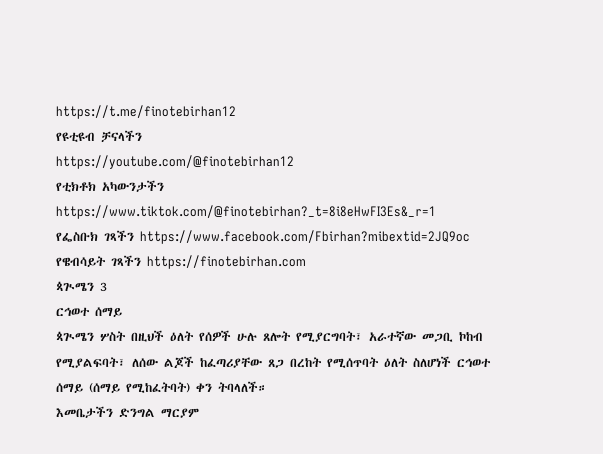https://t.me/finotebirhan12
የዩቲዩብ ቻናላችን
https://youtube.com/@finotebirhan12
የቲክቶክ አካውንታችን https://www.tiktok.com/@finotebirhan?_t=8i8eHwFI3Es&_r=1
የፌስቡክ ገጻችን https://www.facebook.com/Fbirhan?mibextid=2JQ9oc
የዌብሳይት ገጻችን https://finotebirhan.com
ጳጒሜን 3
ርኅወተ ሰማይ
ጳጒሜን ሦስት በዚህች ዕለት የሰዎች ሁሉ ጸሎት የሚያርግባት፣ አራተኛው መጋቢ ኮከብ የሚያልፍባት፣ ለሰው ልጆች ከፈጣሪያቸው ጸጋ በረከት የሚሰጥባት ዕለት ስለሆነች ርኅወተ ሰማይ (ሰማይ የሚከፈትባት) ቀን ትባላለች።
እመቤታችን ድንግል ማርያም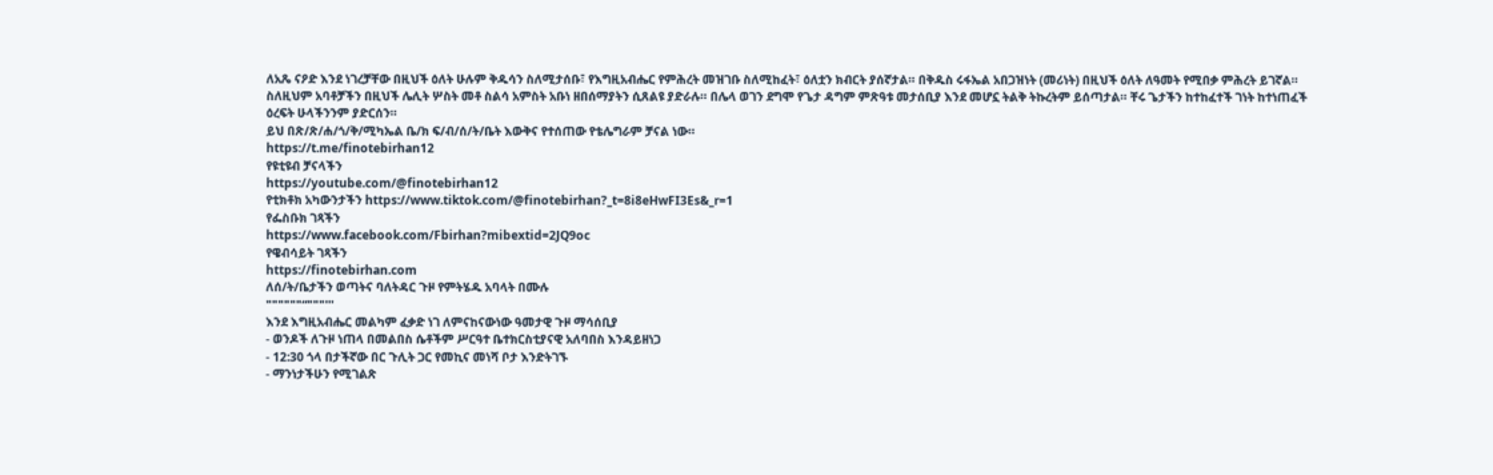ለአጼ ናዖድ እንደ ነገረቻቸው በዚህች ዕለት ሁሉም ቅዱሳን ስለሚታሰቡ፣ የእግዚአብሔር የምሕረት መዝገቡ ስለሚከፈት፣ ዕለቷን ክብርት ያሰኛታል። በቅዱስ ሩፋኤል አበጋዝነት (መሪነት) በዚህች ዕለት ለዓመት የሚበቃ ምሕረት ይገኛል።
ስለዚህም አባቶቻችን በዚህች ሌሊት ሦስት መቶ ስልሳ አምስት አቡነ ዘበሰማያትን ሲጸልዩ ያድራሉ። በሌላ ወገን ደግሞ የጌታ ዳግም ምጽዓቱ መታሰቢያ እንደ መሆኗ ትልቅ ትኩረትም ይሰጣታል። ቸሩ ጌታችን ከተከፈተች ገነት ከተነጠፈች ዕረፍት ሁላችንንም ያድርሰን።
ይህ በጽ/ጽ/ሐ/ጎ/ቅ/ሚካኤል ቤ/ክ ፍ/ብ/ሰ/ት/ቤት እውቅና የተሰጠው የቴሌግራም ቻናል ነው።
https://t.me/finotebirhan12
የዩቲዩብ ቻናላችን
https://youtube.com/@finotebirhan12
የቲክቶክ አካውንታችን https://www.tiktok.com/@finotebirhan?_t=8i8eHwFI3Es&_r=1
የፌስቡክ ገጻችን
https://www.facebook.com/Fbirhan?mibextid=2JQ9oc
የዌብሳይት ገጻችን
https://finotebirhan.com
ለሰ/ት/ቤታችን ወጣትና ባለትዳር ጉዞ የምትሄዱ አባላት በሙሉ
""""""“"""'''
እንደ እግዚአብሔር መልካም ፈቃድ ነገ ለምናከናውነው ዓመታዊ ጉዞ ማሳሰቢያ
- ወንዶች ለጉዞ ነጠላ በመልበስ ሴቶችም ሥርዓተ ቤተክርስቲያናዊ አለባበስ እንዳይዘነጋ
- 12:30 ጎላ በታችኛው በር ጉሊት ጋር የመኪና መነሻ ቦታ እንድትገኙ
- ማንነታችሁን የሚገልጽ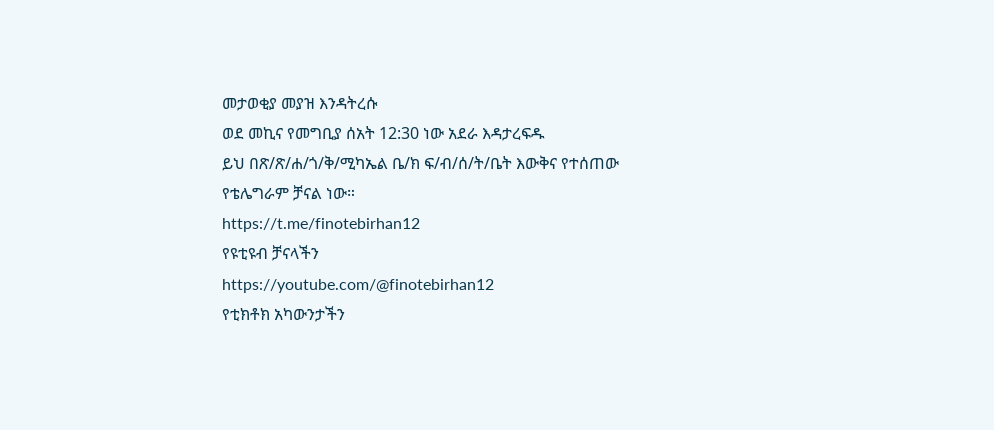መታወቂያ መያዝ እንዳትረሱ
ወደ መኪና የመግቢያ ሰአት 12:30 ነው አደራ እዳታረፍዱ
ይህ በጽ/ጽ/ሐ/ጎ/ቅ/ሚካኤል ቤ/ክ ፍ/ብ/ሰ/ት/ቤት እውቅና የተሰጠው የቴሌግራም ቻናል ነው።
https://t.me/finotebirhan12
የዩቲዩብ ቻናላችን
https://youtube.com/@finotebirhan12
የቲክቶክ አካውንታችን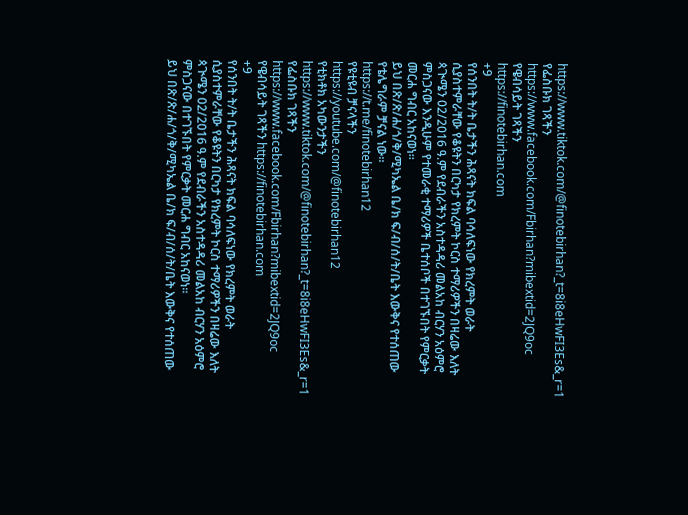https://www.tiktok.com/@finotebirhan?_t=8i8eHwFI3Es&_r=1
የፌስቡክ ገጻችን
https://www.facebook.com/Fbirhan?mibextid=2JQ9oc
የዌብሳይት ገጻችን
https://finotebirhan.com
+9
የሰንበት ት/ት ቤታችን ሕጻናት ክፍል ባሳለፍነው የክረምት ወራት ሲያስተምራቸው የቆዩትን በርካታ የክረምት ኮርስ ተማሪዎችን በዛሬው እለት ጳጒሜን 02/2016 ዓ.ም የደብራችን አስተዳዳሪ መልአከ ብርሃን አዕምሮ ምስጋናው እንዲሁም የተመራቂ ተማሪዎች ቤተሰቦች በተገኙበት የምርቃት መርሐ ግብር አከናወነ።
ይህ በጽ/ጽ/ሐ/ጎ/ቅ/ሚካኤል ቤ/ክ ፍ/ብ/ሰ/ት/ቤት እውቅና የተሰጠው የቴሌግራም ቻናል ነው።
https://t.me/finotebirhan12
የዩቲዩብ ቻናላችን
https://youtube.com/@finotebirhan12
የቲክቶክ አካውንታችን https://www.tiktok.com/@finotebirhan?_t=8i8eHwFI3Es&_r=1
የፌስቡክ ገጻችን https://www.facebook.com/Fbirhan?mibextid=2JQ9oc
የዌብሳይት ገጻችን https://finotebirhan.com
+9
የሰንበት ት/ት ቤታችን ሕጻናት ክፍል ባሳለፍነው የክረምት ወራት ሲያስተምራቸው የቆዩትን በርካታ የክረምት ኮርስ ተማሪዎችን በዛሬው እለት ጳጒሜን 02/2016 ዓ.ም የደብራችን አስተዳዳሪ መልአከ ብርሃን አዕምሮ ምስጋናው በተገኙበት የምርቃት መርሐ ግብር አከናወነ።
ይህ በጽ/ጽ/ሐ/ጎ/ቅ/ሚካኤል ቤ/ክ ፍ/ብ/ሰ/ት/ቤት እውቅና የተሰጠው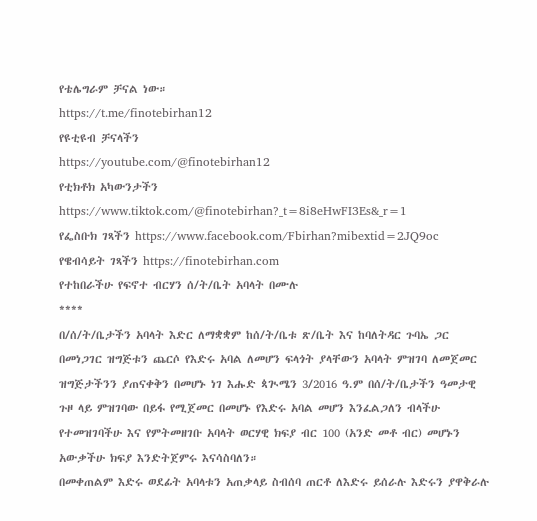የቴሌግራም ቻናል ነው።
https://t.me/finotebirhan12
የዩቲዩብ ቻናላችን
https://youtube.com/@finotebirhan12
የቲክቶክ አካውንታችን https://www.tiktok.com/@finotebirhan?_t=8i8eHwFI3Es&_r=1
የፌስቡክ ገጻችን https://www.facebook.com/Fbirhan?mibextid=2JQ9oc
የዌብሳይት ገጻችን https://finotebirhan.com
የተከበራችሁ የፍኖተ ብርሃን ሰ/ት/ቤት አባላት በሙሉ
****
በ/ሰ/ት/ቤታችን አባላት እድር ለማቋቋም ከሰ/ት/ቤቱ ጽ/ቤት እና ከባለትዳር ጉባኤ ጋር በመነጋገር ዝግጅቱን ጨርሶ የእድሩ አባል ለመሆን ፍላጎት ያላቸውን አባላት ምዝገባ ለመጀመር ዝግጅታችንን ያጠናቀቅን በመሆኑ ነገ እሑድ ጳጒሜን 3/2016 ዓ.ም በሰ/ት/ቤታችን ዓመታዊ ጉዞ ላይ ምዝገባው በይፋ የሚጀመር በመሆኑ የእድሩ አባል መሆን እንፈልጋለን ብላችሁ የተመዝገባችሁ እና የምትመዘገቡ አባላት ወርሃዊ ክፍያ ብር 100 (አንድ መቶ ብር) መሆኑን አውቃችሁ ክፍያ እንድትጀምሩ እናሳስባለን።
በመቀጠልም እድሩ ወደፊት አባላቱን አጠቃላይ ስብሰባ ጠርቶ ለእድሩ ይሰራሉ እድሩን ያዋቅራሉ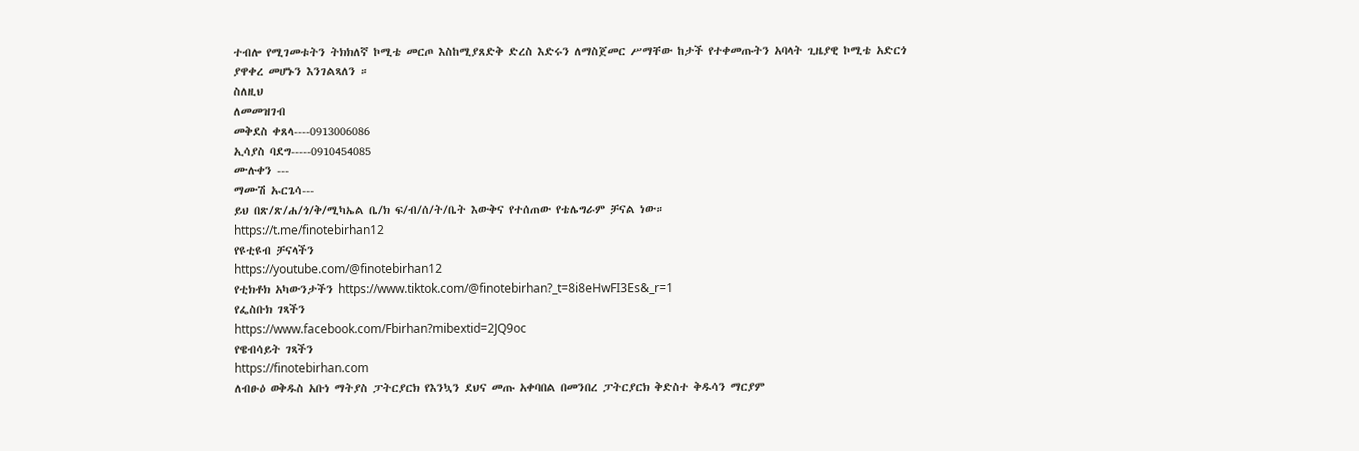ተብሎ የሚገመቱትን ትክክለኛ ኮሚቴ መርጦ እስከሚያጸድቅ ድረስ እድሩን ለማስጀመር ሥማቸው ከታች የተቀመጡትን አባላት ጊዜያዊ ኮሚቴ አድርጎ ያዋቀረ መሆኑን እንገልጻለን ።
ስለዚህ
ለመመዝገብ
መቅደስ ቀጸላ----0913006086
ኢሳያስ ባደግ-----0910454085
ሙሉቀን ---
ማሙሽ ኡርጌሳ---
ይህ በጽ/ጽ/ሐ/ጎ/ቅ/ሚካኤል ቤ/ክ ፍ/ብ/ሰ/ት/ቤት እውቅና የተሰጠው የቴሌግራም ቻናል ነው።
https://t.me/finotebirhan12
የዩቲዩብ ቻናላችን
https://youtube.com/@finotebirhan12
የቲክቶክ አካውንታችን https://www.tiktok.com/@finotebirhan?_t=8i8eHwFI3Es&_r=1
የፌስቡክ ገጻችን
https://www.facebook.com/Fbirhan?mibextid=2JQ9oc
የዌብሳይት ገጻችን
https://finotebirhan.com
ለብፁዕ ወቅዱስ አቡነ ማትያስ ፓትርያርክ የእንኳን ደህና መጡ አቀባበል በመንበረ ፓትርያርክ ቅድስተ ቅዱሳን ማርያም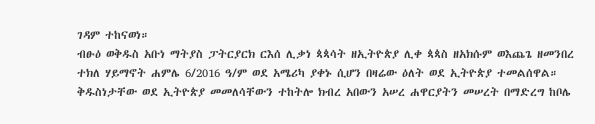ገዳም ተከናወነ።
ብፁዕ ወቅዱስ አቡነ ማትያስ ፓትርያርክ ርእሰ ሊቃነ ጳጳሳት ዘኢትዮጵያ ሊቀ ጳጳስ ዘአክሱም ወእጨጌ ዘመንበረ ተክለ ሃይማኖት ሐምሌ 6/2016 ዓ/ም ወደ አሜሪካ ያቀኑ ሲሆን በዛሬው ዕለት ወደ ኢትዮጵያ ተመልሰዋል።
ቅዱስነታቸው ወደ ኢትዮጵያ መመለሳቸውን ተከትሎ ክብረ አበውን አሠረ ሐዋርያትን መሠረት በማድረግ ከቦሌ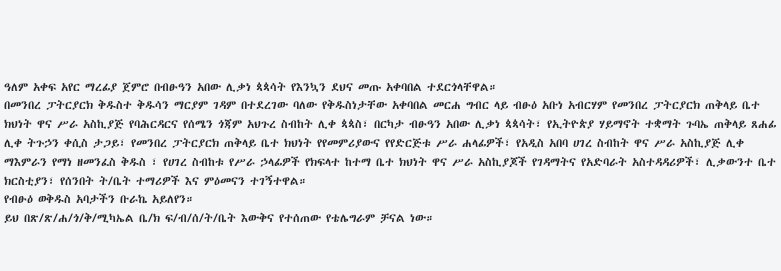ዓለም አቀፍ አየር ማረፊያ ጀምሮ በብፁዓን አበው ሊቃነ ጳጳሳት የእንኳን ደህና መጡ አቀባበል ተደርጎላቸዋል።
በመንበረ ፓትርያርክ ቅዱስተ ቅዱሳን ማርያም ገዳም በተደረገው ባለው የቅዱስነታቸው አቀባበል መርሐ ግብር ላይ ብፁዕ አቡነ አብርሃም የመንበረ ፓትርያርክ ጠቅላይ ቤተ ክህነት ዋና ሥራ አስኪያጅ የባሕርዳርና የሰሜን ጎጃም አህጉረ ስብከት ሊቀ ጳጳስ፣ በርካታ ብፁዓን አበው ሊቃነ ጳጳሳት፣ የኢትዮጵያ ሃይማኖት ተቋማት ጉባኤ ጠቅላይ ጸሐፊ ሊቀ ትጉኃን ቀሲስ ታጋይ፣ የመንበረ ፓትርያርክ ጠቅላይ ቤተ ክህነት የየመምሪያውና የየድርጅቱ ሥራ ሐላፊዎች፣ የአዲስ አበባ ሀገረ ስብከት ዋና ሥራ አስኪያጅ ሊቀ ማእምራን የማነ ዘመንፈስ ቅዱስ ፣ የሀገረ ስብከቱ የሥራ ኃላፊዎች የክፍላተ ከተማ ቤተ ክህነት ዋና ሥራ አስኪያጆች የገዳማትና የአድባራት አስተዳዳሪዎች፣ ሊቃውንተ ቤተ ክርስቲያን፣ የሰንበት ት/ቤት ተማሪዎች እና ምዕመናን ተገኝተዋል።
የብፁዕ ወቅዱስ አባታችን ቡራኬ አይለየን።
ይህ በጽ/ጽ/ሐ/ጎ/ቅ/ሚካኤል ቤ/ክ ፍ/ብ/ሰ/ት/ቤት እውቅና የተሰጠው የቴሌግራም ቻናል ነው።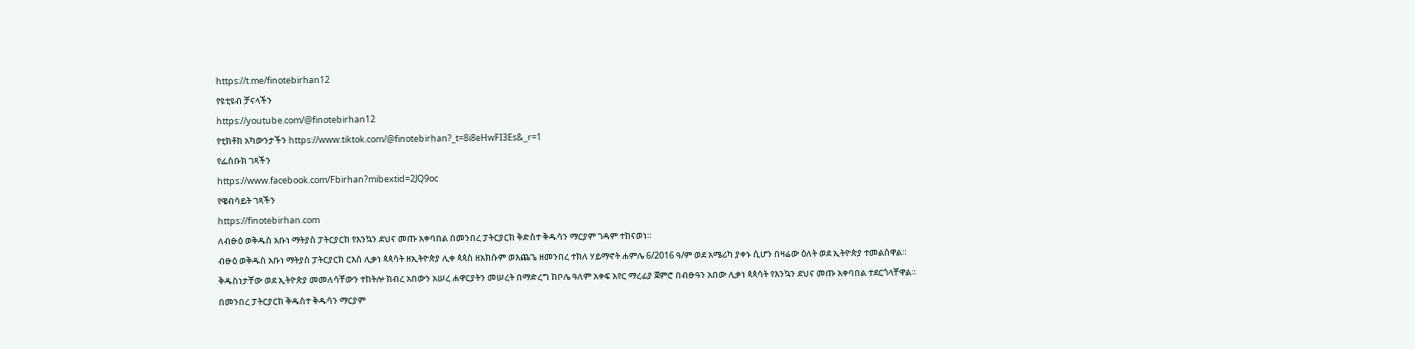https://t.me/finotebirhan12
የዩቲዩብ ቻናላችን
https://youtube.com/@finotebirhan12
የቲክቶክ አካውንታችን https://www.tiktok.com/@finotebirhan?_t=8i8eHwFI3Es&_r=1
የፌስቡክ ገጻችን
https://www.facebook.com/Fbirhan?mibextid=2JQ9oc
የዌብሳይት ገጻችን
https://finotebirhan.com
ለብፁዕ ወቅዱስ አቡነ ማትያስ ፓትርያርክ የእንኳን ደህና መጡ አቀባበል በመንበረ ፓትርያርክ ቅድስተ ቅዱሳን ማርያም ገዳም ተከናወነ።
ብፁዕ ወቅዱስ አቡነ ማትያስ ፓትርያርክ ርእሰ ሊቃነ ጳጳሳት ዘኢትዮጵያ ሊቀ ጳጳስ ዘአክሱም ወእጨጌ ዘመንበረ ተክለ ሃይማኖት ሐምሌ 6/2016 ዓ/ም ወደ አሜሪካ ያቀኑ ሲሆን በዛሬው ዕለት ወደ ኢትዮጵያ ተመልሰዋል።
ቅዱስነታቸው ወደ ኢትዮጵያ መመለሳቸውን ተከትሎ ክብረ አበውን አሠረ ሐዋርያትን መሠረት በማድረግ ከቦሌ ዓለም አቀፍ አየር ማረፊያ ጀምሮ በብፁዓን አበው ሊቃነ ጳጳሳት የእንኳን ደህና መጡ አቀባበል ተደርጎላቸዋል።
በመንበረ ፓትርያርክ ቅዱስተ ቅዱሳን ማርያም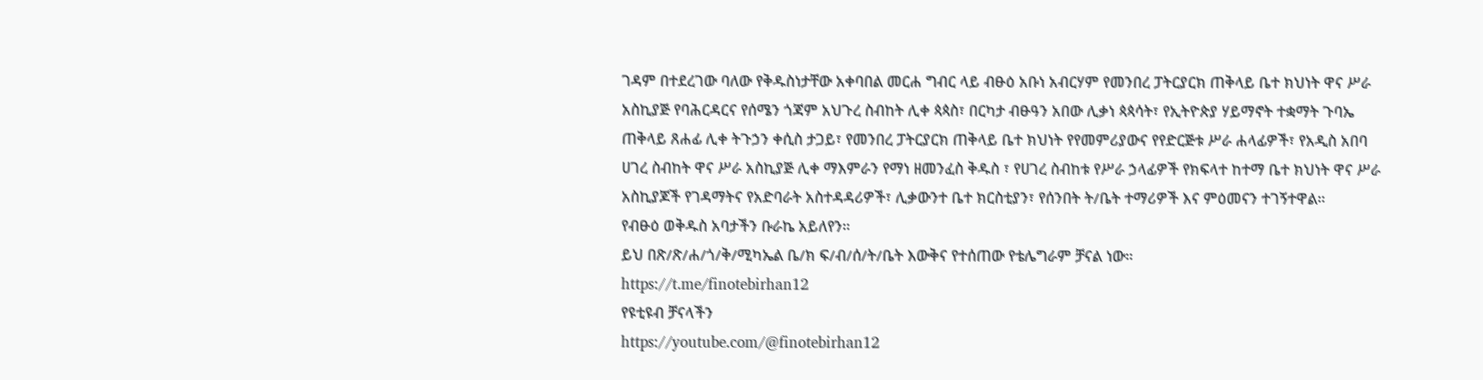ገዳም በተደረገው ባለው የቅዱስነታቸው አቀባበል መርሐ ግብር ላይ ብፁዕ አቡነ አብርሃም የመንበረ ፓትርያርክ ጠቅላይ ቤተ ክህነት ዋና ሥራ አስኪያጅ የባሕርዳርና የሰሜን ጎጃም አህጉረ ስብከት ሊቀ ጳጳስ፣ በርካታ ብፁዓን አበው ሊቃነ ጳጳሳት፣ የኢትዮጵያ ሃይማኖት ተቋማት ጉባኤ ጠቅላይ ጸሐፊ ሊቀ ትጉኃን ቀሲስ ታጋይ፣ የመንበረ ፓትርያርክ ጠቅላይ ቤተ ክህነት የየመምሪያውና የየድርጅቱ ሥራ ሐላፊዎች፣ የአዲስ አበባ ሀገረ ስብከት ዋና ሥራ አስኪያጅ ሊቀ ማእምራን የማነ ዘመንፈስ ቅዱስ ፣ የሀገረ ስብከቱ የሥራ ኃላፊዎች የክፍላተ ከተማ ቤተ ክህነት ዋና ሥራ አስኪያጆች የገዳማትና የአድባራት አስተዳዳሪዎች፣ ሊቃውንተ ቤተ ክርስቲያን፣ የሰንበት ት/ቤት ተማሪዎች እና ምዕመናን ተገኝተዋል።
የብፁዕ ወቅዱስ አባታችን ቡራኬ አይለየን።
ይህ በጽ/ጽ/ሐ/ጎ/ቅ/ሚካኤል ቤ/ክ ፍ/ብ/ሰ/ት/ቤት እውቅና የተሰጠው የቴሌግራም ቻናል ነው።
https://t.me/finotebirhan12
የዩቲዩብ ቻናላችን
https://youtube.com/@finotebirhan12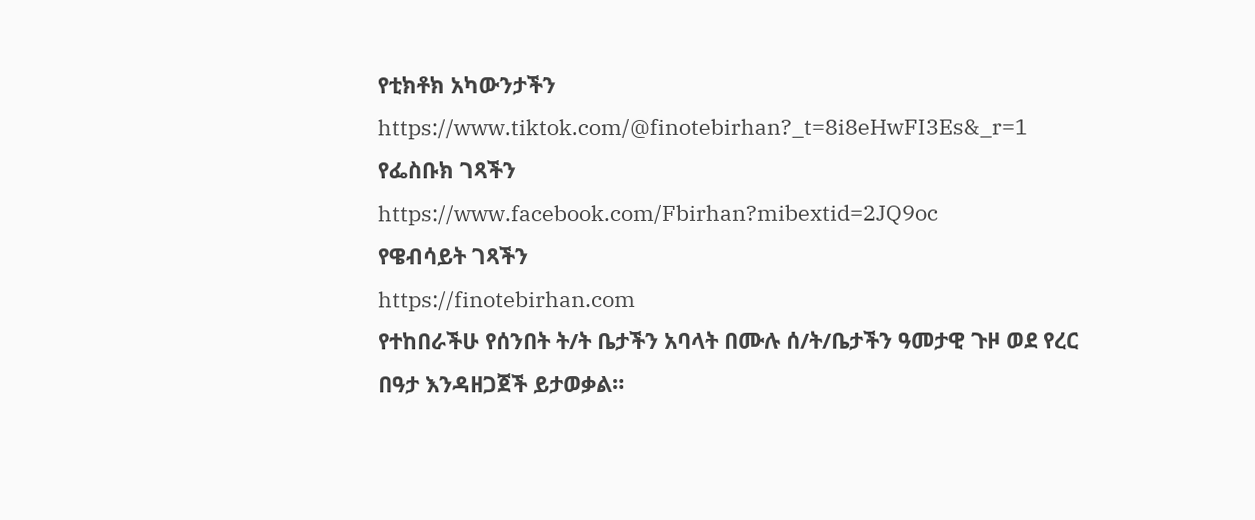የቲክቶክ አካውንታችን https://www.tiktok.com/@finotebirhan?_t=8i8eHwFI3Es&_r=1
የፌስቡክ ገጻችን
https://www.facebook.com/Fbirhan?mibextid=2JQ9oc
የዌብሳይት ገጻችን
https://finotebirhan.com
የተከበራችሁ የሰንበት ት/ት ቤታችን አባላት በሙሉ ሰ/ት/ቤታችን ዓመታዊ ጉዞ ወደ የረር በዓታ እንዳዘጋጀች ይታወቃል።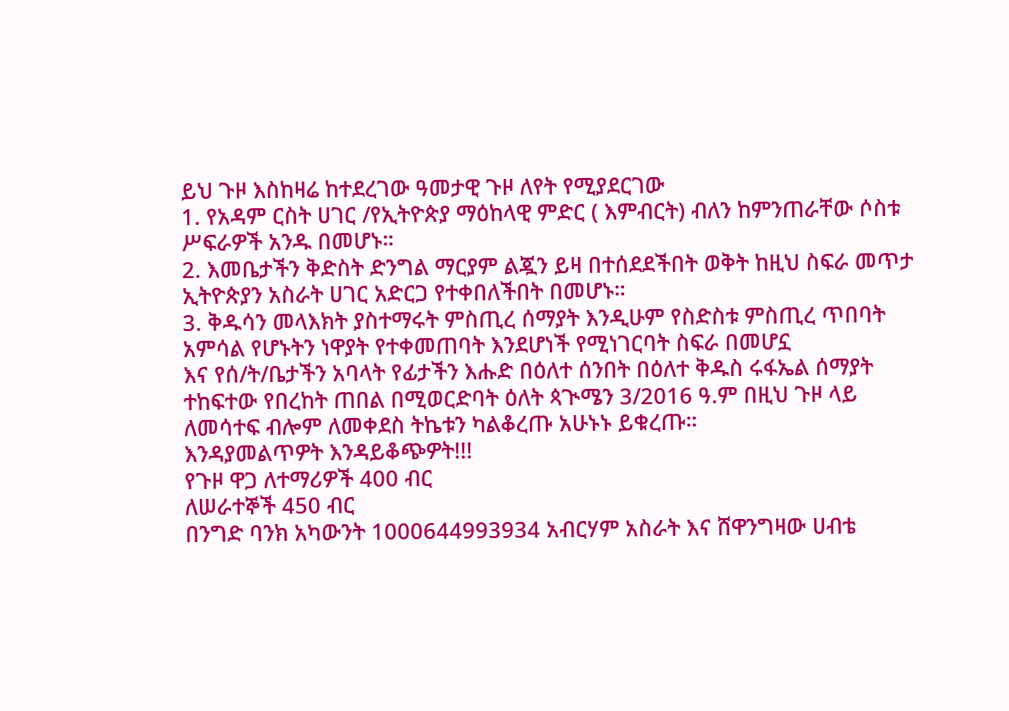ይህ ጉዞ እስከዛሬ ከተደረገው ዓመታዊ ጉዞ ለየት የሚያደርገው
1. የአዳም ርስት ሀገር /የኢትዮጵያ ማዕከላዊ ምድር ( እምብርት) ብለን ከምንጠራቸው ሶስቱ ሥፍራዎች አንዱ በመሆኑ።
2. እመቤታችን ቅድስት ድንግል ማርያም ልጇን ይዛ በተሰደደችበት ወቅት ከዚህ ስፍራ መጥታ ኢትዮጵያን አስራት ሀገር አድርጋ የተቀበለችበት በመሆኑ።
3. ቅዱሳን መላእክት ያስተማሩት ምስጢረ ሰማያት እንዲሁም የስድስቱ ምስጢረ ጥበባት አምሳል የሆኑትን ነዋያት የተቀመጠባት እንደሆነች የሚነገርባት ስፍራ በመሆኗ
እና የሰ/ት/ቤታችን አባላት የፊታችን እሑድ በዕለተ ሰንበት በዕለተ ቅዱስ ሩፋኤል ሰማያት ተከፍተው የበረከት ጠበል በሚወርድባት ዕለት ጳጒሜን 3/2016 ዓ.ም በዚህ ጉዞ ላይ ለመሳተፍ ብሎም ለመቀደስ ትኬቱን ካልቆረጡ አሁኑኑ ይቁረጡ።
እንዳያመልጥዎት እንዳይቆጭዎት!!!
የጉዞ ዋጋ ለተማሪዎች 400 ብር
ለሠራተኞች 450 ብር
በንግድ ባንክ አካውንት 1000644993934 አብርሃም አስራት እና ሸዋንግዛው ሀብቴ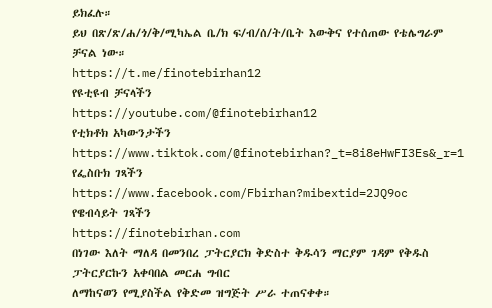ይክፈሉ።
ይህ በጽ/ጽ/ሐ/ጎ/ቅ/ሚካኤል ቤ/ክ ፍ/ብ/ሰ/ት/ቤት እውቅና የተሰጠው የቴሌግራም ቻናል ነው።
https://t.me/finotebirhan12
የዩቲዩብ ቻናላችን
https://youtube.com/@finotebirhan12
የቲክቶክ አካውንታችን https://www.tiktok.com/@finotebirhan?_t=8i8eHwFI3Es&_r=1
የፌስቡክ ገጻችን
https://www.facebook.com/Fbirhan?mibextid=2JQ9oc
የዌብሳይት ገጻችን
https://finotebirhan.com
በነገው እለት ማለዳ በመንበረ ፓትርያርክ ቅድስተ ቅዱሳን ማርያም ገዳም የቅዱስ ፓትርያርኩን አቀባበል መርሐ ግብር
ለማከናወን የሚያስችል የቅድመ ዝግጅት ሥራ ተጠናቀቀ።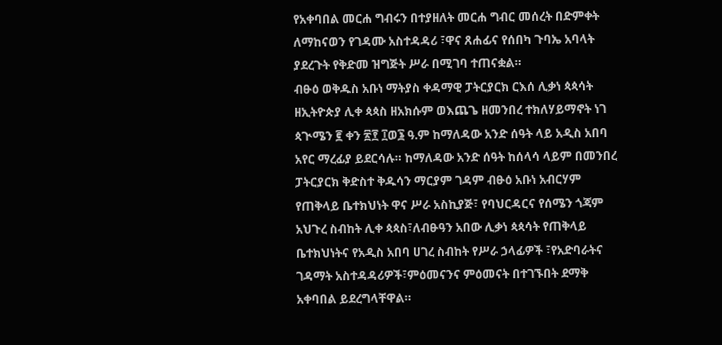የአቀባበል መርሐ ግብሩን በተያዘለት መርሐ ግብር መሰረት በድምቀት ለማከናወን የገዳሙ አስተዳዳሪ ፣ዋና ጸሐፊና የሰበካ ጉባኤ አባላት ያደረጉት የቅድመ ዝግጅት ሥራ በሚገባ ተጠናቋል።
ብፁዕ ወቅዱስ አቡነ ማትያስ ቀዳማዊ ፓትርያርክ ርእሰ ሊቃነ ጳጳሳት ዘኢትዮጵያ ሊቀ ጳጳስ ዘአክሱም ወእጨጌ ዘመንበረ ተክለሃይማኖት ነገ ጳጒሜን ፪ ቀን ፳፻ ፲ወ፮ ዓ.ም ከማለዳው አንድ ሰዓት ላይ አዲስ አበባ አየር ማረፊያ ይደርሳሉ። ከማለዳው አንድ ሰዓት ከሰላሳ ላይም በመንበረ ፓትርያርክ ቅድስተ ቅዱሳን ማርያም ገዳም ብፁዕ አቡነ አብርሃም የጠቅላይ ቤተክህነት ዋና ሥራ አስኪያጅ፣ የባህርዳርና የሰሜን ጎጃም አህጉረ ስብከት ሊቀ ጳጳስ፣ለብፁዓን አበው ሊቃነ ጳጳሳት የጠቅላይ ቤተክህነትና የአዲስ አበባ ሀገረ ስብከት የሥራ ኃላፊዎች ፣የአድባራትና
ገዳማት አስተዳዳሪዎች፣ምዕመናንና ምዕመናት በተገኙበት ደማቅ አቀባበል ይደረግላቸዋል።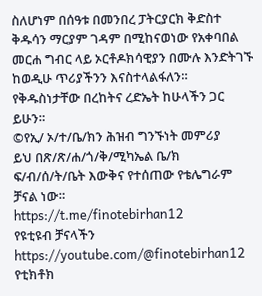ስለሆነም በሰዓቱ በመንበረ ፓትርያርክ ቅድስተ ቅዱሳን ማርያም ገዳም በሚከናወነው የአቀባበል መርሐ ግብር ላይ ኦርቶዶክሳዊያን በሙሉ እንድትገኙ ከወዲሁ ጥሪያችንን እናስተላልፋለን።
የቅዱስነታቸው በረከትና ረድኤት ከሁላችን ጋር ይሁን።
©የኢ/ ኦ/ተ/ቤ/ክን ሕዝብ ግንኙነት መምሪያ
ይህ በጽ/ጽ/ሐ/ጎ/ቅ/ሚካኤል ቤ/ክ ፍ/ብ/ሰ/ት/ቤት እውቅና የተሰጠው የቴሌግራም ቻናል ነው።
https://t.me/finotebirhan12
የዩቲዩብ ቻናላችን
https://youtube.com/@finotebirhan12
የቲክቶክ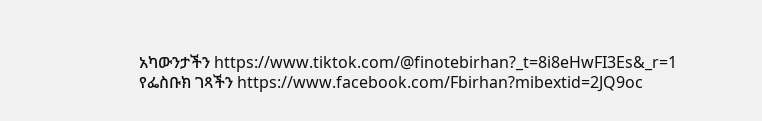አካውንታችን https://www.tiktok.com/@finotebirhan?_t=8i8eHwFI3Es&_r=1
የፌስቡክ ገጻችን https://www.facebook.com/Fbirhan?mibextid=2JQ9oc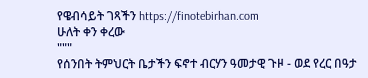የዌብሳይት ገጻችን https://finotebirhan.com
ሁለት ቀን ቀረው
"""
የሰንበት ትምህርት ቤታችን ፍኖተ ብርሃን ዓመታዊ ጉዞ - ወደ የረር በዓታ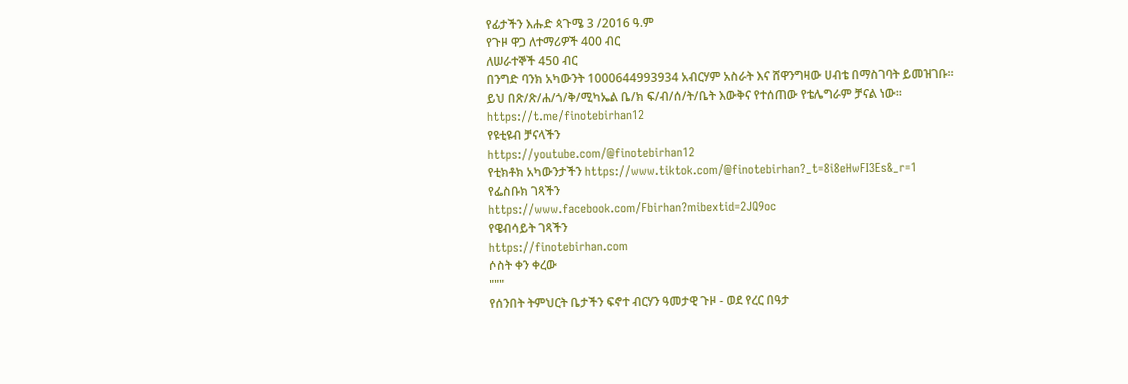የፊታችን እሑድ ጳጉሜ 3 /2016 ዓ.ም
የጉዞ ዋጋ ለተማሪዎች 400 ብር
ለሠራተኞች 450 ብር
በንግድ ባንክ አካውንት 1000644993934 አብርሃም አስራት እና ሸዋንግዛው ሀብቴ በማስገባት ይመዝገቡ።
ይህ በጽ/ጽ/ሐ/ጎ/ቅ/ሚካኤል ቤ/ክ ፍ/ብ/ሰ/ት/ቤት እውቅና የተሰጠው የቴሌግራም ቻናል ነው።
https://t.me/finotebirhan12
የዩቲዩብ ቻናላችን
https://youtube.com/@finotebirhan12
የቲክቶክ አካውንታችን https://www.tiktok.com/@finotebirhan?_t=8i8eHwFI3Es&_r=1
የፌስቡክ ገጻችን
https://www.facebook.com/Fbirhan?mibextid=2JQ9oc
የዌብሳይት ገጻችን
https://finotebirhan.com
ሶስት ቀን ቀረው
"""
የሰንበት ትምህርት ቤታችን ፍኖተ ብርሃን ዓመታዊ ጉዞ - ወደ የረር በዓታ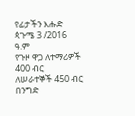የፊታችን እሑድ ጳጉሜ 3 /2016 ዓ.ም
የጉዞ ዋጋ ለተማሪዎች 400 ብር
ለሠራተኞች 450 ብር
በንግድ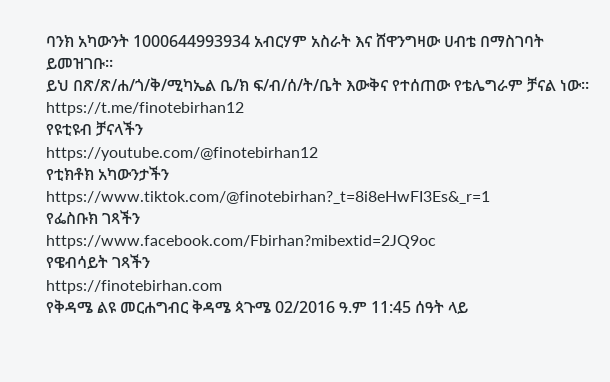ባንክ አካውንት 1000644993934 አብርሃም አስራት እና ሸዋንግዛው ሀብቴ በማስገባት ይመዝገቡ።
ይህ በጽ/ጽ/ሐ/ጎ/ቅ/ሚካኤል ቤ/ክ ፍ/ብ/ሰ/ት/ቤት እውቅና የተሰጠው የቴሌግራም ቻናል ነው።
https://t.me/finotebirhan12
የዩቲዩብ ቻናላችን
https://youtube.com/@finotebirhan12
የቲክቶክ አካውንታችን https://www.tiktok.com/@finotebirhan?_t=8i8eHwFI3Es&_r=1
የፌስቡክ ገጻችን
https://www.facebook.com/Fbirhan?mibextid=2JQ9oc
የዌብሳይት ገጻችን
https://finotebirhan.com
የቅዳሜ ልዩ መርሐግብር ቅዳሜ ጳጉሜ 02/2016 ዓ.ም 11:45 ሰዓት ላይ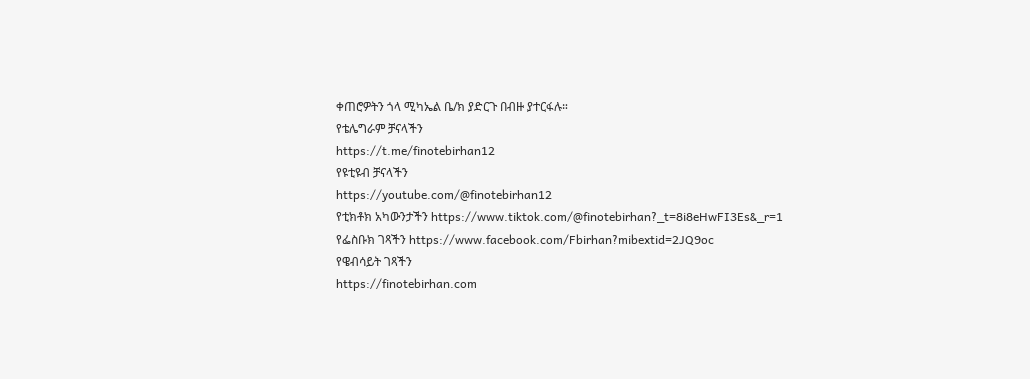ቀጠሮዎትን ጎላ ሚካኤል ቤ/ክ ያድርጉ በብዙ ያተርፋሉ።
የቴሌግራም ቻናላችን
https://t.me/finotebirhan12
የዩቲዩብ ቻናላችን
https://youtube.com/@finotebirhan12
የቲክቶክ አካውንታችን https://www.tiktok.com/@finotebirhan?_t=8i8eHwFI3Es&_r=1
የፌስቡክ ገጻችን https://www.facebook.com/Fbirhan?mibextid=2JQ9oc
የዌብሳይት ገጻችን
https://finotebirhan.com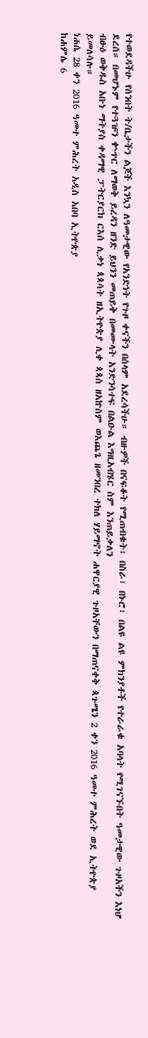የተወደዳችሁ የሰንበት ት/ቤታችን ልጆች እንኳን ለዓመታዊው የአንድነት የጉዞ ቀናችን በሰላም አደረሳችሁ። ብዙዎች በናፍቆት የሚጠብቁት፣ በስራ፣ በኑሮ፣ በልዩ ልዩ ምክንያቶች የተራራቁ አባላት የሚገናኙበት ዓመታዊው ጉዞአችን እነሆ ደረሰ። በመሆኑም የተጓዡን ቍጥር ለማወቅ ይረዳን ዘንድ ይህንን መጠይቅ በመሙላት አንድንሳተፍ በልዑል እግዚአብሄር ስም እንጠይቃለን
ብፁዕ ወቅዱስ አቡነ ማትያስ ቀዳማዊ ፓትርያርክ ርእሰ ሊቃነ ጳጳሳት ዘኢትዮጵያ ሊቀ ጳጳስ ዘአኵስም ወእጨጌ ዘመንበረ ተክለ ሃይማኖት ሐዋርያዊ ጉዞአቸውን በማጠናቀቅ ጳጉሜን 2 ቀን 2016 ዓመተ ምሕረት ወደ ኢትዮጵያ ይመለሳሉ።
ነሐሴ 28 ቀን 2016 ዓመተ ምሕረት አዲስ አበባ ኢትዮጵያ
ከሐምሌ 6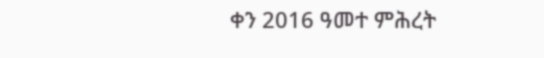ቀን 2016 ዓመተ ምሕረት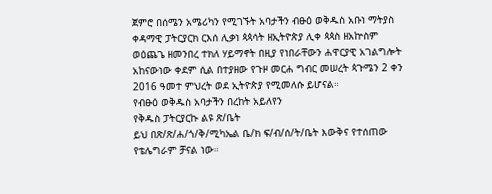ጀምሮ በሰሜን አሜሪካን የሚገኙት አባታችን ብፁዕ ወቅዱስ አቡነ ማትያስ ቀዳማዊ ፓትርያርክ ርእሰ ሊቃነ ጳጳሳት ዘኢትዮጵያ ሊቀ ጳጳስ ዘአኵስም ወዕጨጌ ዘመንበረ ተክለ ሃይማኖት በዚያ የነበራቸውን ሐዋርያዊ አገልግሎት አከናውነው ቀደም ሲል በተያዘው የጉዞ መርሐ ግብር መሠረት ጳጉሜን 2 ቀን 2016 ዓመተ ምህረት ወደ ኢትዮጵያ የሚመለሱ ይሆናል።
የብፁዕ ወቅዱስ አባታችን በረከት አይለየን
የቅዱስ ፓትርያርኩ ልዩ ጽ/ቤት
ይህ በጽ/ጽ/ሐ/ጎ/ቅ/ሚካኤል ቤ/ክ ፍ/ብ/ሰ/ት/ቤት እውቅና የተሰጠው የቴሌግራም ቻናል ነው።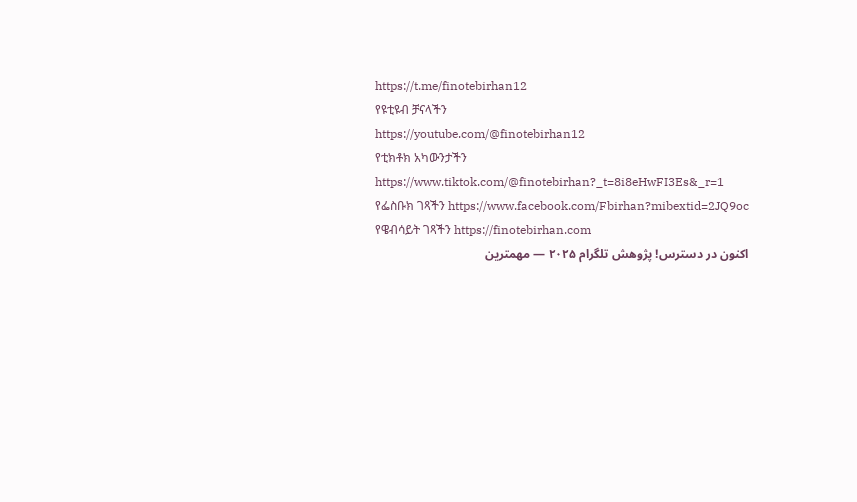https://t.me/finotebirhan12
የዩቲዩብ ቻናላችን
https://youtube.com/@finotebirhan12
የቲክቶክ አካውንታችን https://www.tiktok.com/@finotebirhan?_t=8i8eHwFI3Es&_r=1
የፌስቡክ ገጻችን https://www.facebook.com/Fbirhan?mibextid=2JQ9oc
የዌብሳይት ገጻችን https://finotebirhan.com
اکنون در دسترس! پژوهش تلگرام ۲۰۲۵ — مهمترین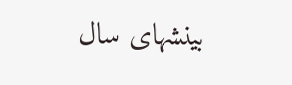بینشهای سال